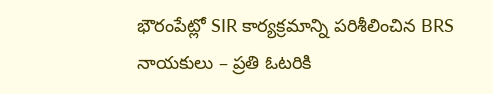భౌరంపేట్లో SIR కార్యక్రమాన్ని పరిశీలించిన BRS నాయకులు – ప్రతి ఓటరికి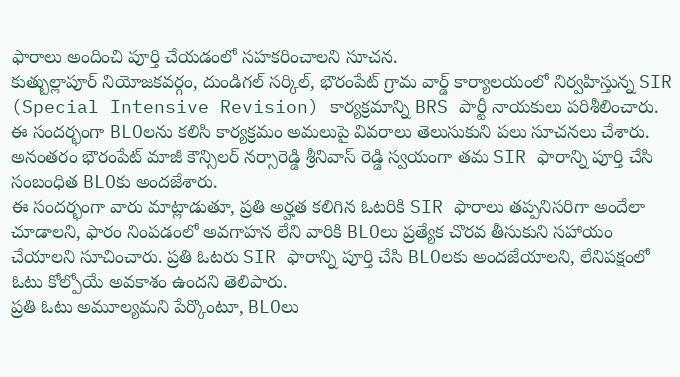ఫారాలు అందించి పూర్తి చేయడంలో సహకరించాలని సూచన.
కుత్బుల్లాపూర్ నియోజకవర్గం, దుండిగల్ సర్కిల్, భౌరంపేట్ గ్రామ వార్డ్ కార్యాలయంలో నిర్వహిస్తున్న SIR (Special Intensive Revision) కార్యక్రమాన్ని BRS పార్టీ నాయకులు పరిశీలించారు. ఈ సందర్భంగా BLOలను కలిసి కార్యక్రమం అమలుపై వివరాలు తెలుసుకుని పలు సూచనలు చేశారు.
అనంతరం భౌరంపేట్ మాజీ కౌన్సిలర్ నర్సారెడ్డి శ్రీనివాస్ రెడ్డి స్వయంగా తమ SIR ఫారాన్ని పూర్తి చేసి సంబంధిత BLOకు అందజేశారు.
ఈ సందర్భంగా వారు మాట్లాడుతూ, ప్రతి అర్హత కలిగిన ఓటరికి SIR ఫారాలు తప్పనిసరిగా అందేలా చూడాలని, ఫారం నింపడంలో అవగాహన లేని వారికి BLOలు ప్రత్యేక చొరవ తీసుకుని సహాయం చేయాలని సూచించారు. ప్రతి ఓటరు SIR ఫారాన్ని పూర్తి చేసి BLOలకు అందజేయాలని, లేనిపక్షంలో ఓటు కోల్పోయే అవకాశం ఉందని తెలిపారు.
ప్రతి ఓటు అమూల్యమని పేర్కొంటూ, BLOలు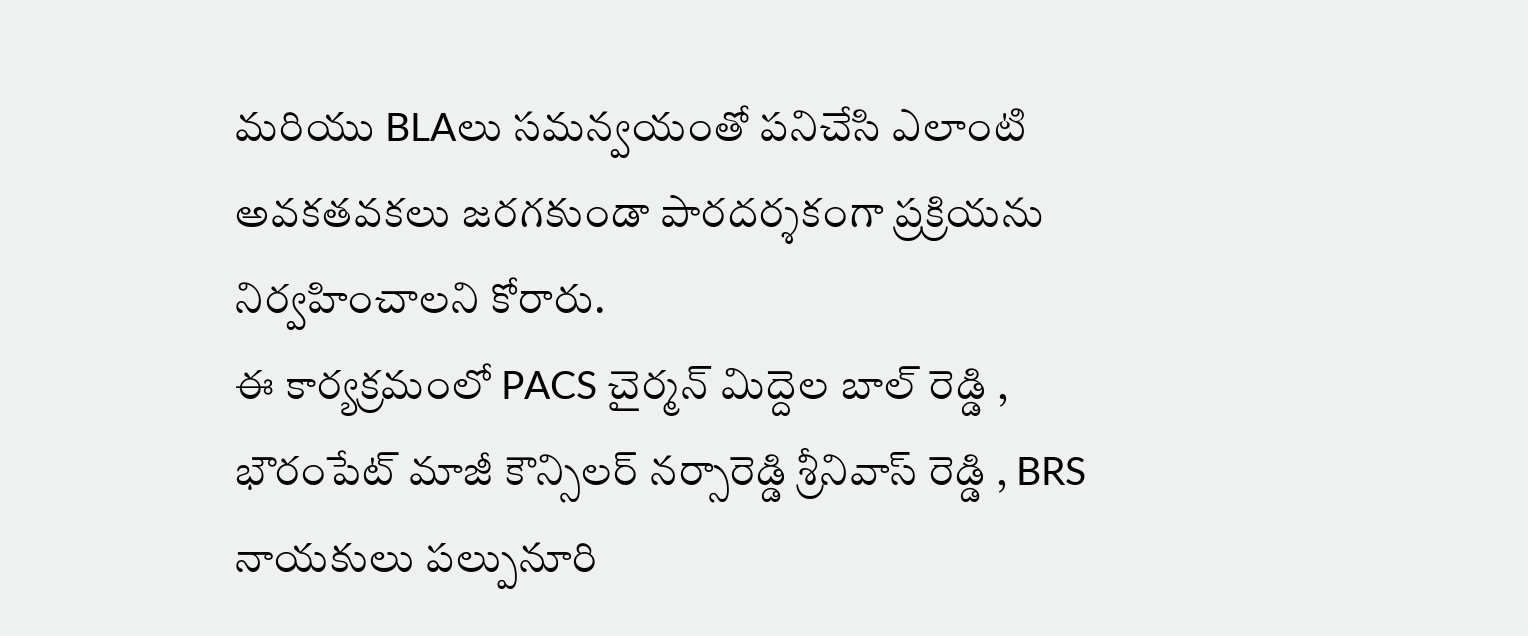మరియు BLAలు సమన్వయంతో పనిచేసి ఎలాంటి అవకతవకలు జరగకుండా పారదర్శకంగా ప్రక్రియను నిర్వహించాలని కోరారు.
ఈ కార్యక్రమంలో PACS చైర్మన్ మిద్దెల బాల్ రెడ్డి , భౌరంపేట్ మాజీ కౌన్సిలర్ నర్సారెడ్డి శ్రీనివాస్ రెడ్డి , BRS నాయకులు పల్పునూరి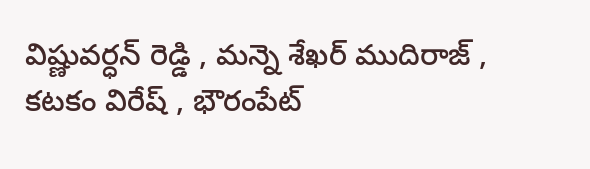విష్ణువర్ధన్ రెడ్డి , మన్నె శేఖర్ ముదిరాజ్ , కటకం విరేష్ , భౌరంపేట్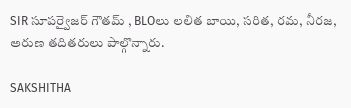SIR సూపర్వైజర్ గౌతమ్ , BLOలు లలిత బాయి, సరిత, రమ, నీరజ, అరుణ తదితరులు పాల్గొన్నారు.

SAKSHITHA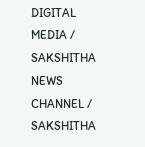DIGITAL MEDIA / SAKSHITHA NEWS CHANNEL / SAKSHITHA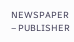NEWSPAPER – PUBLISHER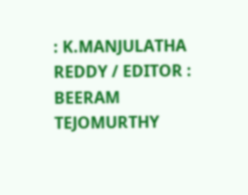: K.MANJULATHA REDDY / EDITOR : BEERAM TEJOMURTHY